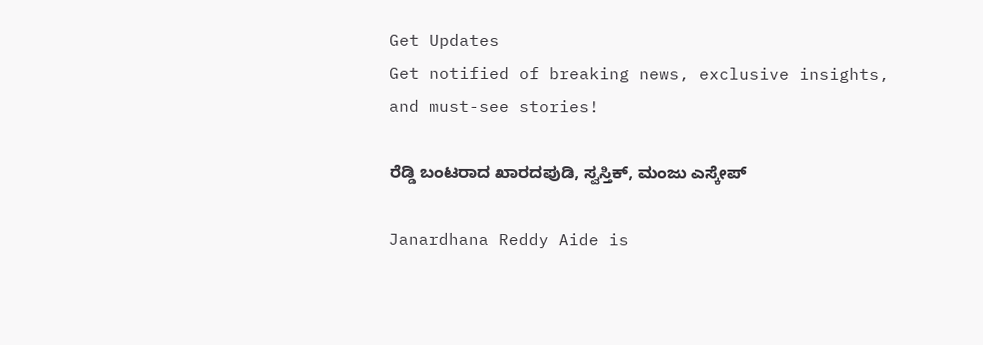Get Updates
Get notified of breaking news, exclusive insights, and must-see stories!

ರೆಡ್ಡಿ ಬಂಟರಾದ ಖಾರದಪುಡಿ, ಸ್ವಸ್ತಿಕ್, ಮಂಜು ಎಸ್ಕೇಪ್

Janardhana Reddy Aide is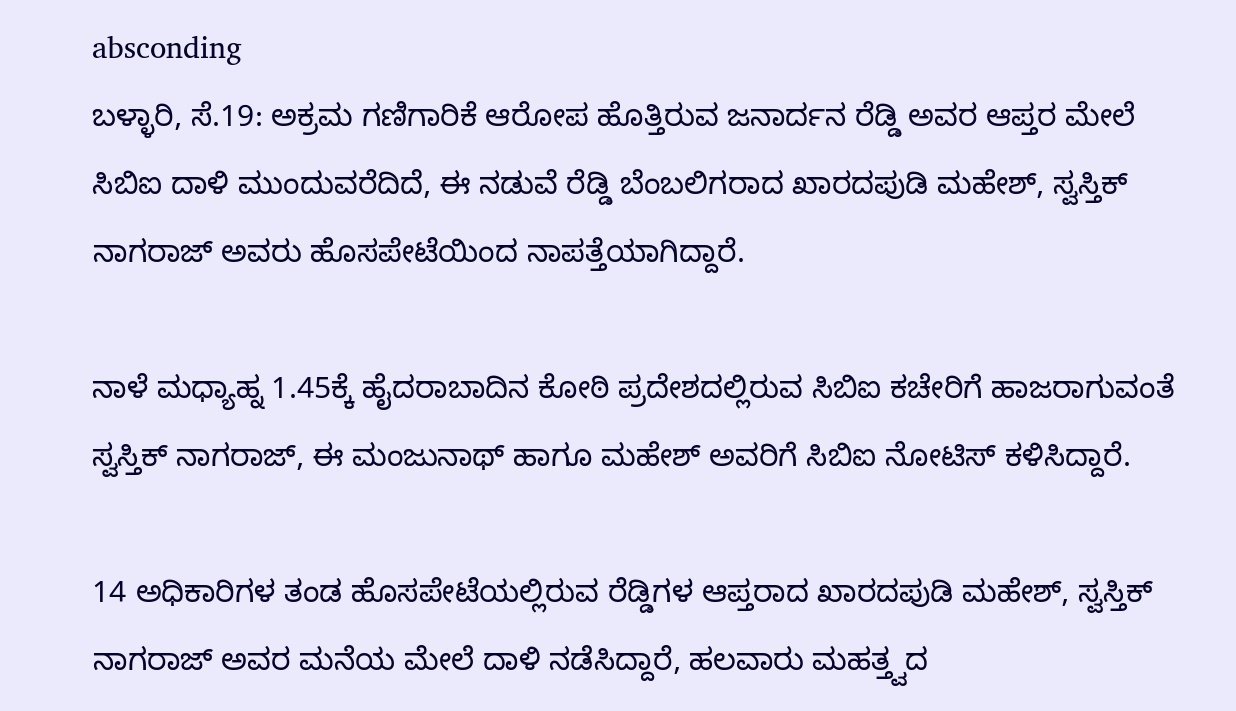absconding
ಬಳ್ಳಾರಿ, ಸೆ.19: ಅಕ್ರಮ ಗಣಿಗಾರಿಕೆ ಆರೋಪ ಹೊತ್ತಿರುವ ಜನಾರ್ದನ ರೆಡ್ಡಿ ಅವರ ಆಪ್ತರ ಮೇಲೆ ಸಿಬಿಐ ದಾಳಿ ಮುಂದುವರೆದಿದೆ, ಈ ನಡುವೆ ರೆಡ್ಡಿ ಬೆಂಬಲಿಗರಾದ ಖಾರದಪುಡಿ ಮಹೇಶ್, ಸ್ವಸ್ತಿಕ್ ನಾಗರಾಜ್ ಅವರು ಹೊಸಪೇಟೆಯಿಂದ ನಾಪತ್ತೆಯಾಗಿದ್ದಾರೆ.

ನಾಳೆ ಮಧ್ಯಾಹ್ನ 1.45ಕ್ಕೆ ಹೈದರಾಬಾದಿನ ಕೋಠಿ ಪ್ರದೇಶದಲ್ಲಿರುವ ಸಿಬಿಐ ಕಚೇರಿಗೆ ಹಾಜರಾಗುವಂತೆ ಸ್ವಸ್ತಿಕ್ ನಾಗರಾಜ್, ಈ ಮಂಜುನಾಥ್ ಹಾಗೂ ಮಹೇಶ್ ಅವರಿಗೆ ಸಿಬಿಐ ನೋಟಿಸ್ ಕಳಿಸಿದ್ದಾರೆ.

14 ಅಧಿಕಾರಿಗಳ ತಂಡ ಹೊಸಪೇಟೆಯಲ್ಲಿರುವ ರೆಡ್ಡಿಗಳ ಆಪ್ತರಾದ ಖಾರದಪುಡಿ ಮಹೇಶ್, ಸ್ವಸ್ತಿಕ್ ನಾಗರಾಜ್ ಅವರ ಮನೆಯ ಮೇಲೆ ದಾಳಿ ನಡೆಸಿದ್ದಾರೆ, ಹಲವಾರು ಮಹತ್ತ್ವದ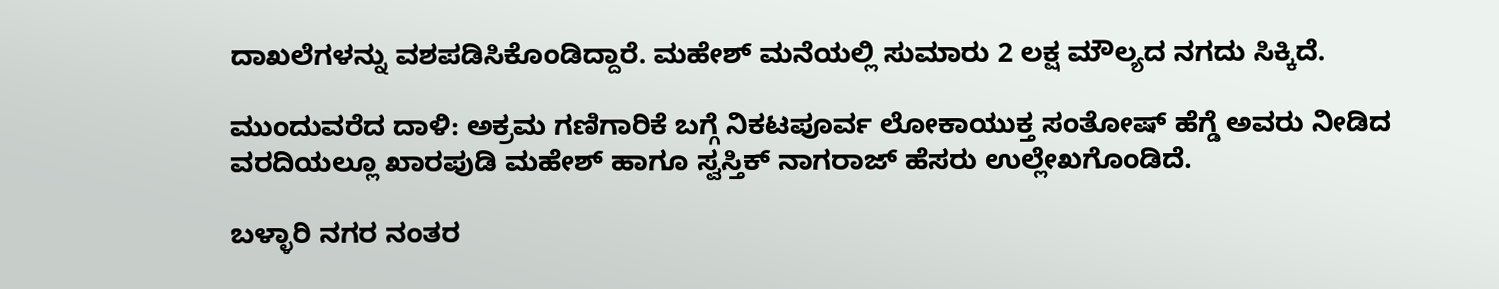ದಾಖಲೆಗಳನ್ನು ವಶಪಡಿಸಿಕೊಂಡಿದ್ದಾರೆ. ಮಹೇಶ್ ಮನೆಯಲ್ಲಿ ಸುಮಾರು 2 ಲಕ್ಷ ಮೌಲ್ಯದ ನಗದು ಸಿಕ್ಕಿದೆ.

ಮುಂದುವರೆದ ದಾಳಿ: ಅಕ್ರಮ ಗಣಿಗಾರಿಕೆ ಬಗ್ಗೆ ನಿಕಟಪೂರ್ವ ಲೋಕಾಯುಕ್ತ ಸಂತೋಷ್ ಹೆಗ್ಡೆ ಅವರು ನೀಡಿದ ವರದಿಯಲ್ಲೂ ಖಾರಪುಡಿ ಮಹೇಶ್ ಹಾಗೂ ಸ್ವಸ್ತಿಕ್ ನಾಗರಾಜ್ ಹೆಸರು ಉಲ್ಲೇಖಗೊಂಡಿದೆ.

ಬಳ್ಳಾರಿ ನಗರ ನಂತರ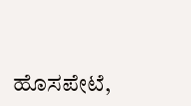ಹೊಸಪೇಟೆ,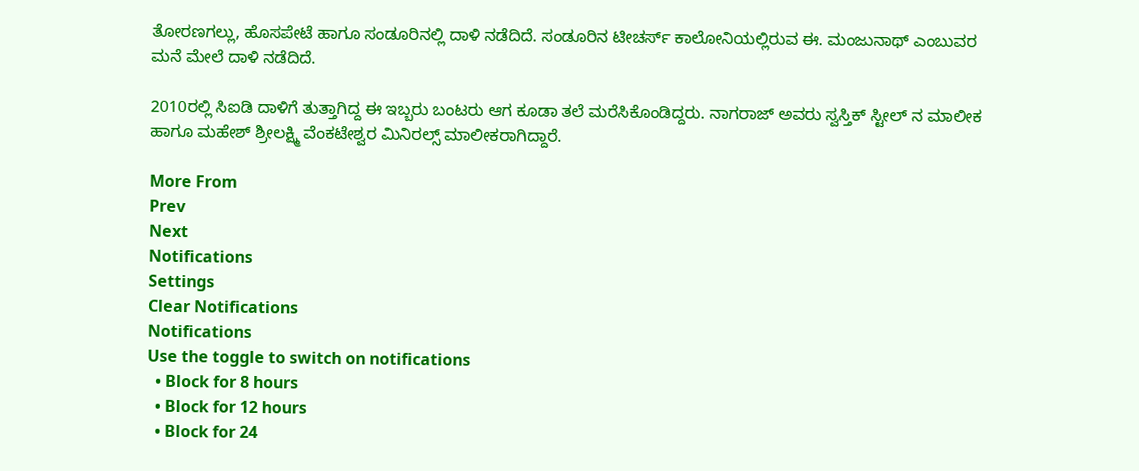ತೋರಣಗಲ್ಲು, ಹೊಸಪೇಟೆ ಹಾಗೂ ಸಂಡೂರಿನಲ್ಲಿ ದಾಳಿ ನಡೆದಿದೆ. ಸಂಡೂರಿನ ಟೀಚರ್ಸ್ ಕಾಲೋನಿಯಲ್ಲಿರುವ ಈ. ಮಂಜುನಾಥ್ ಎಂಬುವರ ಮನೆ ಮೇಲೆ ದಾಳಿ ನಡೆದಿದೆ.

2010ರಲ್ಲಿ ಸಿಐಡಿ ದಾಳಿಗೆ ತುತ್ತಾಗಿದ್ದ ಈ ಇಬ್ಬರು ಬಂಟರು ಆಗ ಕೂಡಾ ತಲೆ ಮರೆಸಿಕೊಂಡಿದ್ದರು. ನಾಗರಾಜ್ ಅವರು ಸ್ವಸ್ತಿಕ್ ಸ್ಟೀಲ್ ನ ಮಾಲೀಕ ಹಾಗೂ ಮಹೇಶ್ ಶ್ರೀಲಕ್ಷ್ಮಿ ವೆಂಕಟೇಶ್ವರ ಮಿನಿರಲ್ಸ್ ಮಾಲೀಕರಾಗಿದ್ದಾರೆ.

More From
Prev
Next
Notifications
Settings
Clear Notifications
Notifications
Use the toggle to switch on notifications
  • Block for 8 hours
  • Block for 12 hours
  • Block for 24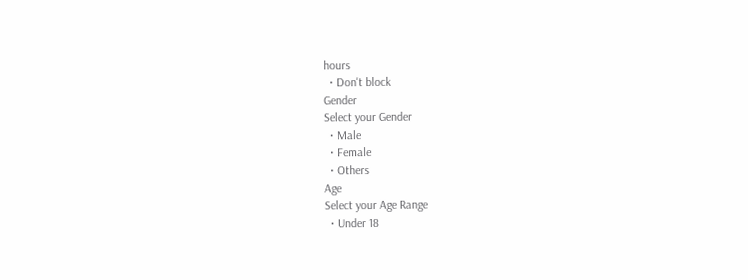hours
  • Don't block
Gender
Select your Gender
  • Male
  • Female
  • Others
Age
Select your Age Range
  • Under 18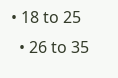• 18 to 25
  • 26 to 35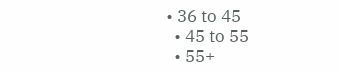• 36 to 45
  • 45 to 55
  • 55+